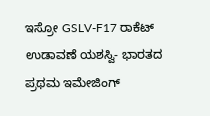ಇಸ್ರೋ GSLV-F17 ರಾಕೆಟ್ ಉಡಾವಣೆ ಯಶಸ್ವಿ- ಭಾರತದ ಪ್ರಥಮ ಇಮೇಜಿಂಗ್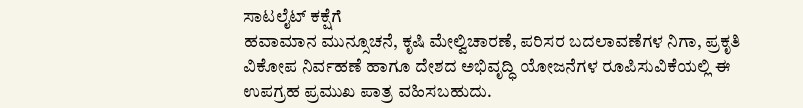ಸಾಟಲೈಟ್ ಕಕ್ಷೆಗೆ
ಹವಾಮಾನ ಮುನ್ಸೂಚನೆ, ಕೃಷಿ ಮೇಲ್ವಿಚಾರಣೆ, ಪರಿಸರ ಬದಲಾವಣೆಗಳ ನಿಗಾ, ಪ್ರಕೃತಿ ವಿಕೋಪ ನಿರ್ವಹಣೆ ಹಾಗೂ ದೇಶದ ಅಭಿವೃದ್ಧಿ ಯೋಜನೆಗಳ ರೂಪಿಸುವಿಕೆಯಲ್ಲಿ ಈ ಉಪಗ್ರಹ ಪ್ರಮುಖ ಪಾತ್ರ ವಹಿಸಬಹುದು.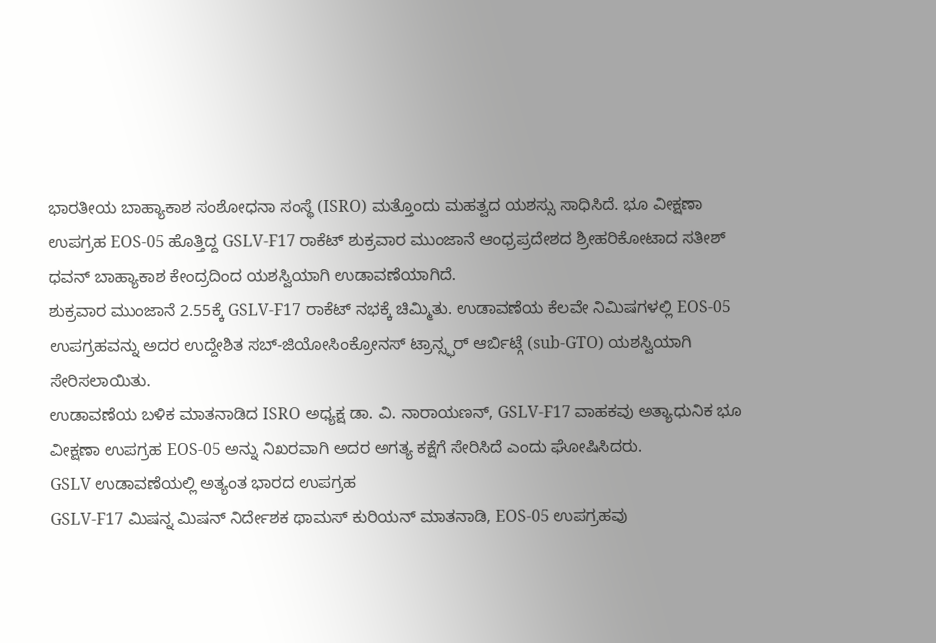ಭಾರತೀಯ ಬಾಹ್ಯಾಕಾಶ ಸಂಶೋಧನಾ ಸಂಸ್ಥೆ (ISRO) ಮತ್ತೊಂದು ಮಹತ್ವದ ಯಶಸ್ಸು ಸಾಧಿಸಿದೆ. ಭೂ ವೀಕ್ಷಣಾ ಉಪಗ್ರಹ EOS-05 ಹೊತ್ತಿದ್ದ GSLV-F17 ರಾಕೆಟ್ ಶುಕ್ರವಾರ ಮುಂಜಾನೆ ಆಂಧ್ರಪ್ರದೇಶದ ಶ್ರೀಹರಿಕೋಟಾದ ಸತೀಶ್ ಧವನ್ ಬಾಹ್ಯಾಕಾಶ ಕೇಂದ್ರದಿಂದ ಯಶಸ್ವಿಯಾಗಿ ಉಡಾವಣೆಯಾಗಿದೆ.
ಶುಕ್ರವಾರ ಮುಂಜಾನೆ 2.55ಕ್ಕೆ GSLV-F17 ರಾಕೆಟ್ ನಭಕ್ಕೆ ಚಿಮ್ಮಿತು. ಉಡಾವಣೆಯ ಕೆಲವೇ ನಿಮಿಷಗಳಲ್ಲಿ EOS-05 ಉಪಗ್ರಹವನ್ನು ಅದರ ಉದ್ದೇಶಿತ ಸಬ್-ಜಿಯೋಸಿಂಕ್ರೋನಸ್ ಟ್ರಾನ್ಸ್ಫರ್ ಆರ್ಬಿಟ್ಗೆ (sub-GTO) ಯಶಸ್ವಿಯಾಗಿ ಸೇರಿಸಲಾಯಿತು.
ಉಡಾವಣೆಯ ಬಳಿಕ ಮಾತನಾಡಿದ ISRO ಅಧ್ಯಕ್ಷ ಡಾ. ವಿ. ನಾರಾಯಣನ್, GSLV-F17 ವಾಹಕವು ಅತ್ಯಾಧುನಿಕ ಭೂ ವೀಕ್ಷಣಾ ಉಪಗ್ರಹ EOS-05 ಅನ್ನು ನಿಖರವಾಗಿ ಅದರ ಅಗತ್ಯ ಕಕ್ಷೆಗೆ ಸೇರಿಸಿದೆ ಎಂದು ಘೋಷಿಸಿದರು.
GSLV ಉಡಾವಣೆಯಲ್ಲಿ ಅತ್ಯಂತ ಭಾರದ ಉಪಗ್ರಹ
GSLV-F17 ಮಿಷನ್ನ ಮಿಷನ್ ನಿರ್ದೇಶಕ ಥಾಮಸ್ ಕುರಿಯನ್ ಮಾತನಾಡಿ, EOS-05 ಉಪಗ್ರಹವು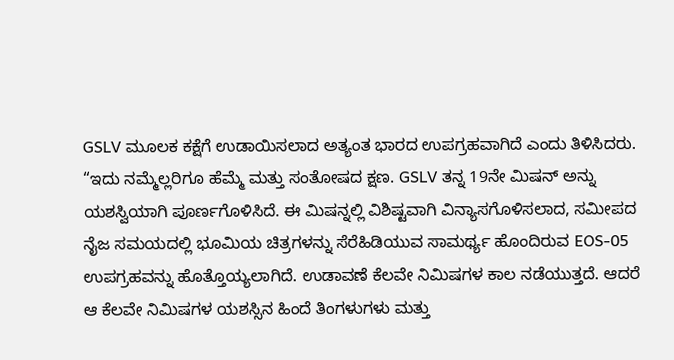GSLV ಮೂಲಕ ಕಕ್ಷೆಗೆ ಉಡಾಯಿಸಲಾದ ಅತ್ಯಂತ ಭಾರದ ಉಪಗ್ರಹವಾಗಿದೆ ಎಂದು ತಿಳಿಸಿದರು.
“ಇದು ನಮ್ಮೆಲ್ಲರಿಗೂ ಹೆಮ್ಮೆ ಮತ್ತು ಸಂತೋಷದ ಕ್ಷಣ. GSLV ತನ್ನ 19ನೇ ಮಿಷನ್ ಅನ್ನು ಯಶಸ್ವಿಯಾಗಿ ಪೂರ್ಣಗೊಳಿಸಿದೆ. ಈ ಮಿಷನ್ನಲ್ಲಿ ವಿಶಿಷ್ಟವಾಗಿ ವಿನ್ಯಾಸಗೊಳಿಸಲಾದ, ಸಮೀಪದ ನೈಜ ಸಮಯದಲ್ಲಿ ಭೂಮಿಯ ಚಿತ್ರಗಳನ್ನು ಸೆರೆಹಿಡಿಯುವ ಸಾಮರ್ಥ್ಯ ಹೊಂದಿರುವ EOS-05 ಉಪಗ್ರಹವನ್ನು ಹೊತ್ತೊಯ್ಯಲಾಗಿದೆ. ಉಡಾವಣೆ ಕೆಲವೇ ನಿಮಿಷಗಳ ಕಾಲ ನಡೆಯುತ್ತದೆ. ಆದರೆ ಆ ಕೆಲವೇ ನಿಮಿಷಗಳ ಯಶಸ್ಸಿನ ಹಿಂದೆ ತಿಂಗಳುಗಳು ಮತ್ತು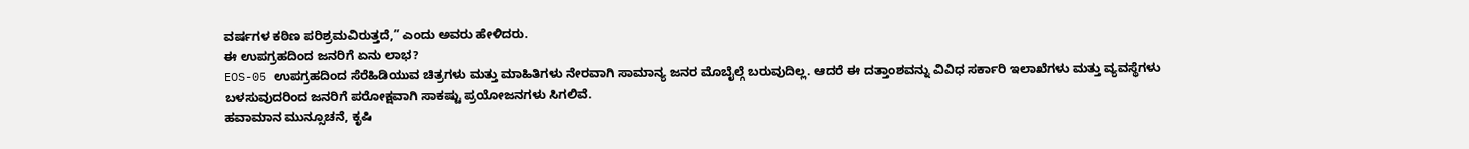ವರ್ಷಗಳ ಕಠಿಣ ಪರಿಶ್ರಮವಿರುತ್ತದೆ,” ಎಂದು ಅವರು ಹೇಳಿದರು.
ಈ ಉಪಗ್ರಹದಿಂದ ಜನರಿಗೆ ಏನು ಲಾಭ?
EOS-05 ಉಪಗ್ರಹದಿಂದ ಸೆರೆಹಿಡಿಯುವ ಚಿತ್ರಗಳು ಮತ್ತು ಮಾಹಿತಿಗಳು ನೇರವಾಗಿ ಸಾಮಾನ್ಯ ಜನರ ಮೊಬೈಲ್ಗೆ ಬರುವುದಿಲ್ಲ. ಆದರೆ ಈ ದತ್ತಾಂಶವನ್ನು ವಿವಿಧ ಸರ್ಕಾರಿ ಇಲಾಖೆಗಳು ಮತ್ತು ವ್ಯವಸ್ಥೆಗಳು ಬಳಸುವುದರಿಂದ ಜನರಿಗೆ ಪರೋಕ್ಷವಾಗಿ ಸಾಕಷ್ಟು ಪ್ರಯೋಜನಗಳು ಸಿಗಲಿವೆ.
ಹವಾಮಾನ ಮುನ್ಸೂಚನೆ, ಕೃಷಿ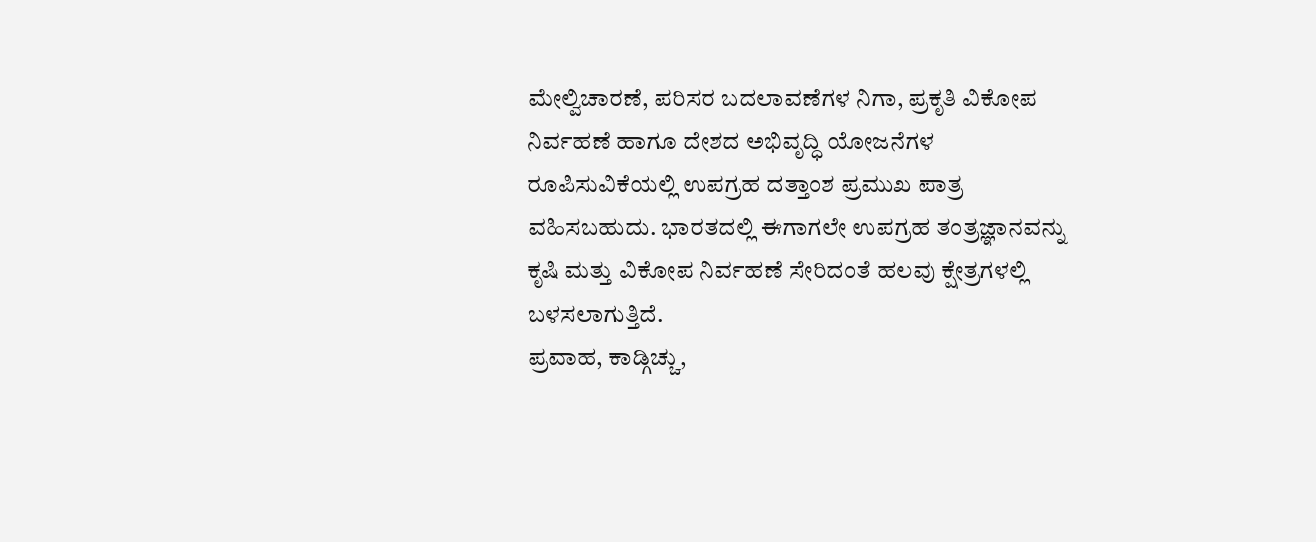ಮೇಲ್ವಿಚಾರಣೆ, ಪರಿಸರ ಬದಲಾವಣೆಗಳ ನಿಗಾ, ಪ್ರಕೃತಿ ವಿಕೋಪ ನಿರ್ವಹಣೆ ಹಾಗೂ ದೇಶದ ಅಭಿವೃದ್ಧಿ ಯೋಜನೆಗಳ ರೂಪಿಸುವಿಕೆಯಲ್ಲಿ ಉಪಗ್ರಹ ದತ್ತಾಂಶ ಪ್ರಮುಖ ಪಾತ್ರ ವಹಿಸಬಹುದು. ಭಾರತದಲ್ಲಿ ಈಗಾಗಲೇ ಉಪಗ್ರಹ ತಂತ್ರಜ್ಞಾನವನ್ನು ಕೃಷಿ ಮತ್ತು ವಿಕೋಪ ನಿರ್ವಹಣೆ ಸೇರಿದಂತೆ ಹಲವು ಕ್ಷೇತ್ರಗಳಲ್ಲಿ ಬಳಸಲಾಗುತ್ತಿದೆ.
ಪ್ರವಾಹ, ಕಾಡ್ಗಿಚ್ಚು,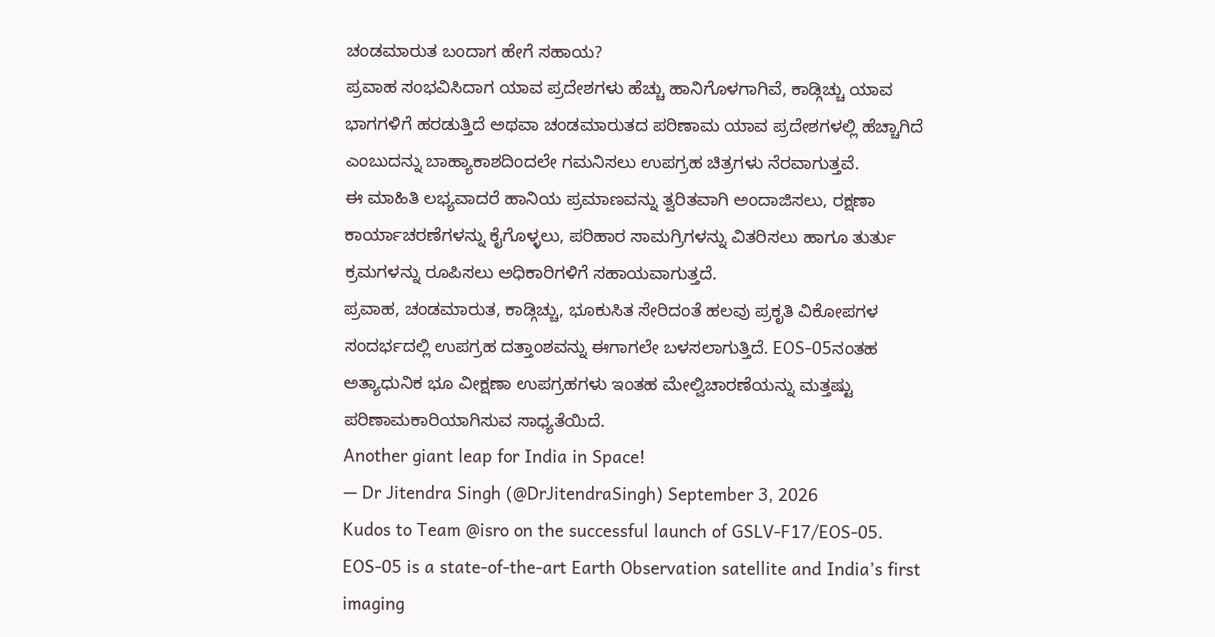ಚಂಡಮಾರುತ ಬಂದಾಗ ಹೇಗೆ ಸಹಾಯ?
ಪ್ರವಾಹ ಸಂಭವಿಸಿದಾಗ ಯಾವ ಪ್ರದೇಶಗಳು ಹೆಚ್ಚು ಹಾನಿಗೊಳಗಾಗಿವೆ, ಕಾಡ್ಗಿಚ್ಚು ಯಾವ ಭಾಗಗಳಿಗೆ ಹರಡುತ್ತಿದೆ ಅಥವಾ ಚಂಡಮಾರುತದ ಪರಿಣಾಮ ಯಾವ ಪ್ರದೇಶಗಳಲ್ಲಿ ಹೆಚ್ಚಾಗಿದೆ ಎಂಬುದನ್ನು ಬಾಹ್ಯಾಕಾಶದಿಂದಲೇ ಗಮನಿಸಲು ಉಪಗ್ರಹ ಚಿತ್ರಗಳು ನೆರವಾಗುತ್ತವೆ.
ಈ ಮಾಹಿತಿ ಲಭ್ಯವಾದರೆ ಹಾನಿಯ ಪ್ರಮಾಣವನ್ನು ತ್ವರಿತವಾಗಿ ಅಂದಾಜಿಸಲು, ರಕ್ಷಣಾ ಕಾರ್ಯಾಚರಣೆಗಳನ್ನು ಕೈಗೊಳ್ಳಲು, ಪರಿಹಾರ ಸಾಮಗ್ರಿಗಳನ್ನು ವಿತರಿಸಲು ಹಾಗೂ ತುರ್ತು ಕ್ರಮಗಳನ್ನು ರೂಪಿಸಲು ಅಧಿಕಾರಿಗಳಿಗೆ ಸಹಾಯವಾಗುತ್ತದೆ.
ಪ್ರವಾಹ, ಚಂಡಮಾರುತ, ಕಾಡ್ಗಿಚ್ಚು, ಭೂಕುಸಿತ ಸೇರಿದಂತೆ ಹಲವು ಪ್ರಕೃತಿ ವಿಕೋಪಗಳ ಸಂದರ್ಭದಲ್ಲಿ ಉಪಗ್ರಹ ದತ್ತಾಂಶವನ್ನು ಈಗಾಗಲೇ ಬಳಸಲಾಗುತ್ತಿದೆ. EOS-05ನಂತಹ ಅತ್ಯಾಧುನಿಕ ಭೂ ವೀಕ್ಷಣಾ ಉಪಗ್ರಹಗಳು ಇಂತಹ ಮೇಲ್ವಿಚಾರಣೆಯನ್ನು ಮತ್ತಷ್ಟು ಪರಿಣಾಮಕಾರಿಯಾಗಿಸುವ ಸಾಧ್ಯತೆಯಿದೆ.
Another giant leap for India in Space!
— Dr Jitendra Singh (@DrJitendraSingh) September 3, 2026
Kudos to Team @isro on the successful launch of GSLV-F17/EOS-05.
EOS-05 is a state-of-the-art Earth Observation satellite and India’s first imaging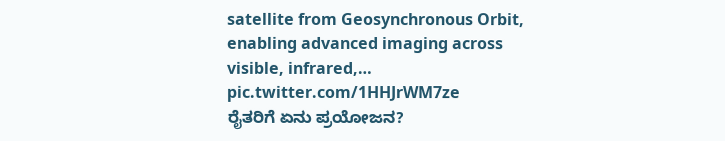satellite from Geosynchronous Orbit, enabling advanced imaging across visible, infrared,… pic.twitter.com/1HHJrWM7ze
ರೈತರಿಗೆ ಏನು ಪ್ರಯೋಜನ?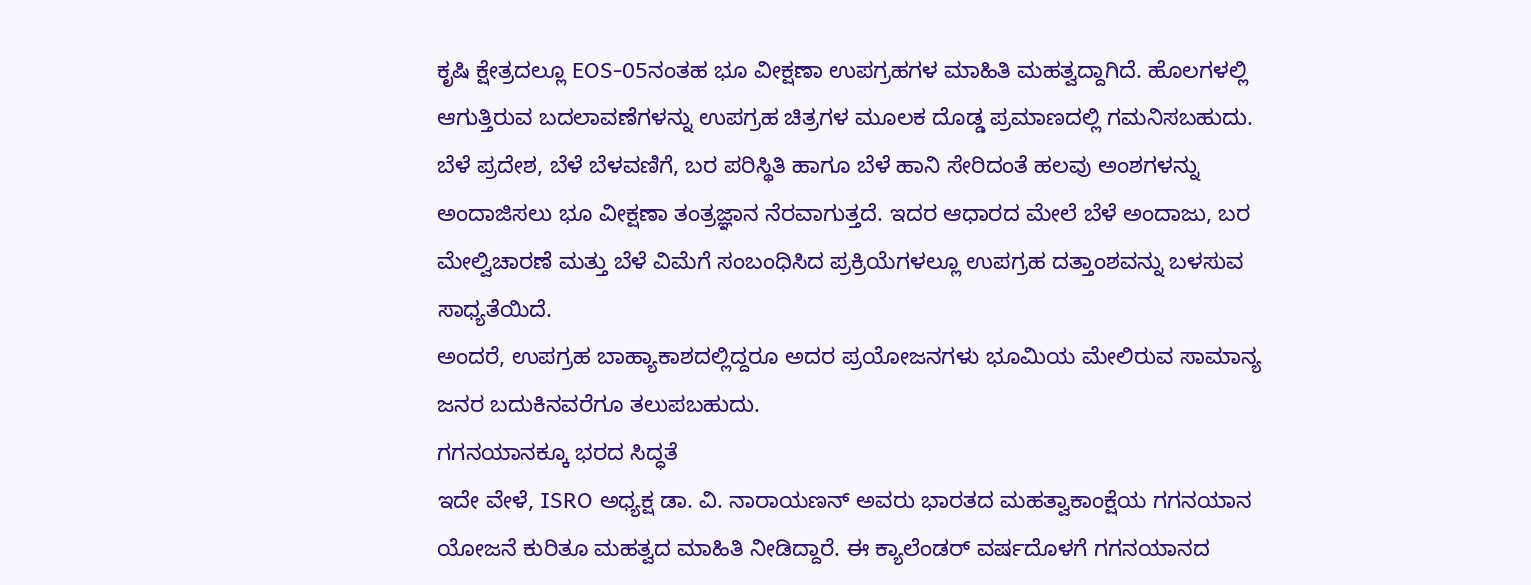ಕೃಷಿ ಕ್ಷೇತ್ರದಲ್ಲೂ EOS-05ನಂತಹ ಭೂ ವೀಕ್ಷಣಾ ಉಪಗ್ರಹಗಳ ಮಾಹಿತಿ ಮಹತ್ವದ್ದಾಗಿದೆ. ಹೊಲಗಳಲ್ಲಿ ಆಗುತ್ತಿರುವ ಬದಲಾವಣೆಗಳನ್ನು ಉಪಗ್ರಹ ಚಿತ್ರಗಳ ಮೂಲಕ ದೊಡ್ಡ ಪ್ರಮಾಣದಲ್ಲಿ ಗಮನಿಸಬಹುದು.
ಬೆಳೆ ಪ್ರದೇಶ, ಬೆಳೆ ಬೆಳವಣಿಗೆ, ಬರ ಪರಿಸ್ಥಿತಿ ಹಾಗೂ ಬೆಳೆ ಹಾನಿ ಸೇರಿದಂತೆ ಹಲವು ಅಂಶಗಳನ್ನು ಅಂದಾಜಿಸಲು ಭೂ ವೀಕ್ಷಣಾ ತಂತ್ರಜ್ಞಾನ ನೆರವಾಗುತ್ತದೆ. ಇದರ ಆಧಾರದ ಮೇಲೆ ಬೆಳೆ ಅಂದಾಜು, ಬರ ಮೇಲ್ವಿಚಾರಣೆ ಮತ್ತು ಬೆಳೆ ವಿಮೆಗೆ ಸಂಬಂಧಿಸಿದ ಪ್ರಕ್ರಿಯೆಗಳಲ್ಲೂ ಉಪಗ್ರಹ ದತ್ತಾಂಶವನ್ನು ಬಳಸುವ ಸಾಧ್ಯತೆಯಿದೆ.
ಅಂದರೆ, ಉಪಗ್ರಹ ಬಾಹ್ಯಾಕಾಶದಲ್ಲಿದ್ದರೂ ಅದರ ಪ್ರಯೋಜನಗಳು ಭೂಮಿಯ ಮೇಲಿರುವ ಸಾಮಾನ್ಯ ಜನರ ಬದುಕಿನವರೆಗೂ ತಲುಪಬಹುದು.
ಗಗನಯಾನಕ್ಕೂ ಭರದ ಸಿದ್ಧತೆ
ಇದೇ ವೇಳೆ, ISRO ಅಧ್ಯಕ್ಷ ಡಾ. ವಿ. ನಾರಾಯಣನ್ ಅವರು ಭಾರತದ ಮಹತ್ವಾಕಾಂಕ್ಷೆಯ ಗಗನಯಾನ ಯೋಜನೆ ಕುರಿತೂ ಮಹತ್ವದ ಮಾಹಿತಿ ನೀಡಿದ್ದಾರೆ. ಈ ಕ್ಯಾಲೆಂಡರ್ ವರ್ಷದೊಳಗೆ ಗಗನಯಾನದ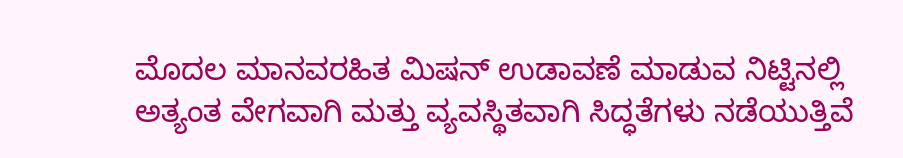ಮೊದಲ ಮಾನವರಹಿತ ಮಿಷನ್ ಉಡಾವಣೆ ಮಾಡುವ ನಿಟ್ಟಿನಲ್ಲಿ ಅತ್ಯಂತ ವೇಗವಾಗಿ ಮತ್ತು ವ್ಯವಸ್ಥಿತವಾಗಿ ಸಿದ್ಧತೆಗಳು ನಡೆಯುತ್ತಿವೆ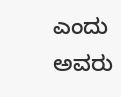ಎಂದು ಅವರು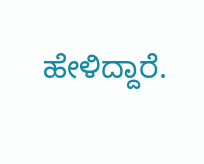ಹೇಳಿದ್ದಾರೆ.